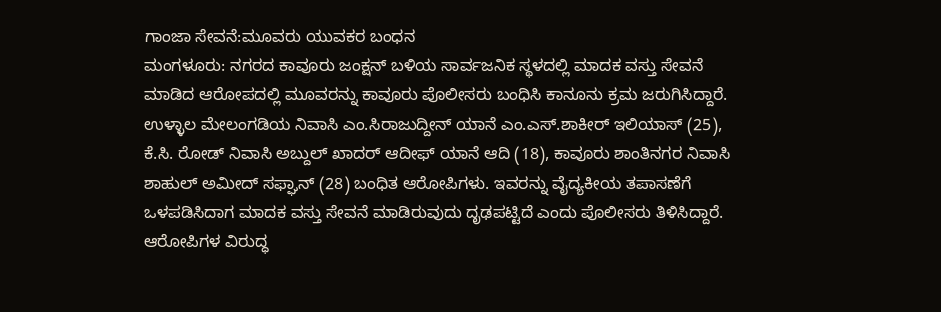ಗಾಂಜಾ ಸೇವನೆ:ಮೂವರು ಯುವಕರ ಬಂಧನ
ಮಂಗಳೂರು: ನಗರದ ಕಾವೂರು ಜಂಕ್ಷನ್ ಬಳಿಯ ಸಾರ್ವಜನಿಕ ಸ್ಥಳದಲ್ಲಿ ಮಾದಕ ವಸ್ತು ಸೇವನೆ ಮಾಡಿದ ಆರೋಪದಲ್ಲಿ ಮೂವರನ್ನು ಕಾವೂರು ಪೊಲೀಸರು ಬಂಧಿಸಿ ಕಾನೂನು ಕ್ರಮ ಜರುಗಿಸಿದ್ದಾರೆ. ಉಳ್ಳಾಲ ಮೇಲಂಗಡಿಯ ನಿವಾಸಿ ಎಂ.ಸಿರಾಜುದ್ದೀನ್ ಯಾನೆ ಎಂ.ಎಸ್.ಶಾಕೀರ್ ಇಲಿಯಾಸ್ (25), ಕೆ.ಸಿ. ರೋಡ್ ನಿವಾಸಿ ಅಬ್ದುಲ್ ಖಾದರ್ ಆದೀಫ್ ಯಾನೆ ಆದಿ (18), ಕಾವೂರು ಶಾಂತಿನಗರ ನಿವಾಸಿ ಶಾಹುಲ್ ಅಮೀದ್ ಸಫ್ಘಾನ್ (28) ಬಂಧಿತ ಆರೋಪಿಗಳು. ಇವರನ್ನು ವೈದ್ಯಕೀಯ ತಪಾಸಣೆಗೆ ಒಳಪಡಿಸಿದಾಗ ಮಾದಕ ವಸ್ತು ಸೇವನೆ ಮಾಡಿರುವುದು ದೃಢಪಟ್ಟಿದೆ ಎಂದು ಪೊಲೀಸರು ತಿಳಿಸಿದ್ದಾರೆ. ಆರೋಪಿಗಳ ವಿರುದ್ಧ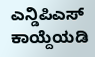ಎನ್ಡಿಪಿಎಸ್ ಕಾಯ್ದೆಯಡಿ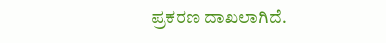ಪ್ರಕರಣ ದಾಖಲಾಗಿದೆ.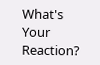What's Your Reaction?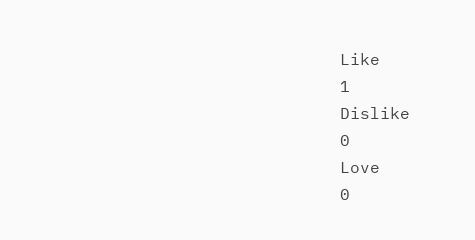Like
1
Dislike
0
Love
0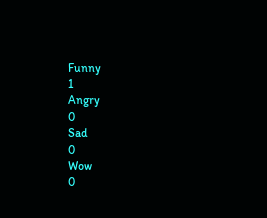Funny
1
Angry
0
Sad
0
Wow
0